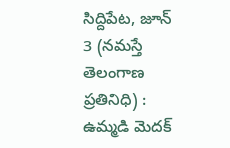సిద్దిపేట, జూన్ 3 (నమస్తే తెలంగాణ ప్రతినిధి) : ఉమ్మడి మెదక్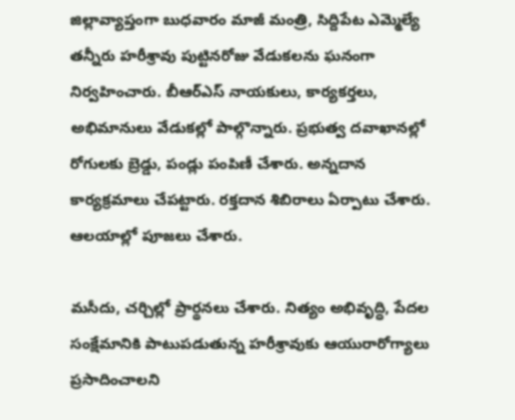జిల్లావ్యాప్తంగా బుధవారం మాజీ మంత్రి, సిద్దిపేట ఎమ్మెల్యే తన్నీరు హరీశ్రావు పుట్టినరోజు వేడుకలను ఘనంగా నిర్వహించారు. బీఆర్ఎస్ నాయకులు, కార్యకర్తలు, అభిమానులు వేడుకల్లో పాల్గొన్నారు. ప్రభుత్వ దవాఖానల్లో రోగులకు బ్రెడ్డు, పండ్లు పంపిణీ చేశారు. అన్నదాన కార్యక్రమాలు చేపట్టారు. రక్తదాన శిబిరాలు ఏర్పాటు చేశారు. ఆలయాల్లో పూజలు చేశారు.

మసీదు, చర్చిల్లో ప్రార్థనలు చేశారు. నిత్యం అభివృద్ధి, పేదల సంక్షేమానికి పాటుపడుతున్న హరీశ్రావుకు ఆయురారోగ్యాలు ప్రసాదించాలని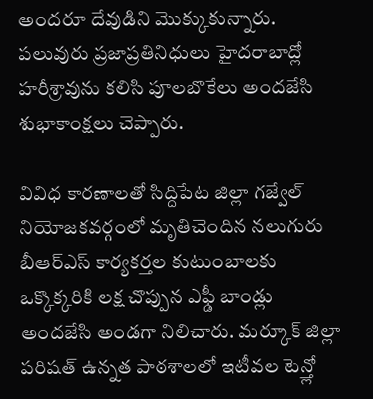అందరూ దేవుడిని మొక్కుకున్నారు. పలువురు ప్రజాప్రతినిధులు హైదరాబాద్లో హరీశ్రావును కలిసి పూలబొకేలు అందజేసి శుభాకాంక్షలు చెప్పారు.

వివిధ కారణాలతో సిద్దిపేట జిల్లా గజ్వేల్ నియోజకవర్గంలో మృతిచెందిన నలుగురు బీఆర్ఎస్ కార్యకర్తల కుటుంబాలకు ఒక్కొక్కరికి లక్ష చొప్పున ఎఫ్డీ బాండ్లు అందజేసి అండగా నిలిచారు. మర్కూక్ జిల్లా పరిషత్ ఉన్నత పాఠశాలలో ఇటీవల టెన్త్లో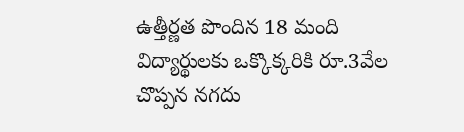ఉత్తీర్ణత పొందిన 18 మంది విద్యార్థులకు ఒక్కొక్కరికి రూ.3వేల చొప్పన నగదు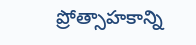ప్రోత్సాహకాన్ని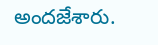అందజేశారు.